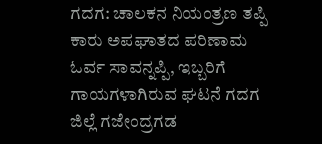ಗದಗ: ಚಾಲಕನ ನಿಯಂತ್ರಣ ತಪ್ಪಿ ಕಾರು ಅಪಘಾತದ ಪರಿಣಾಮ ಓರ್ವ ಸಾವನ್ನಪ್ಪಿ, ಇಬ್ಬರಿಗೆ ಗಾಯಗಳಾಗಿರುವ ಘಟನೆ ಗದಗ ಜಿಲ್ಲೆ ಗಜೇಂದ್ರಗಡ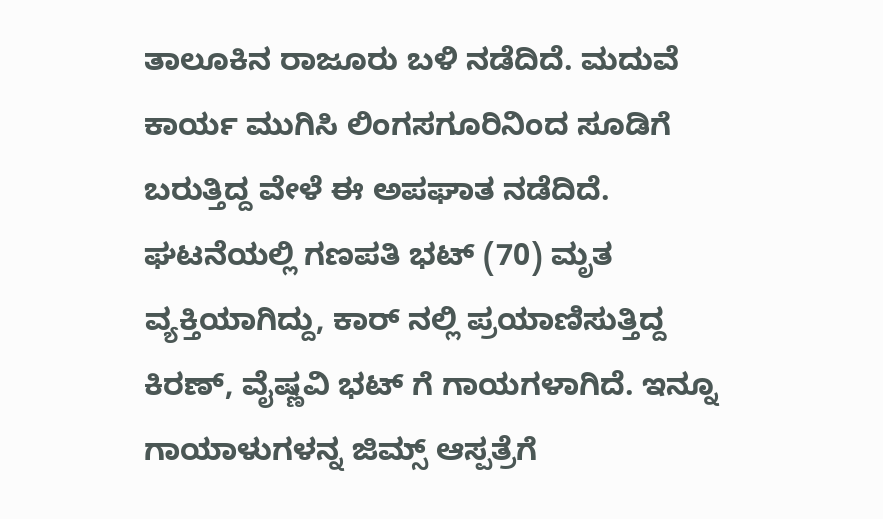ತಾಲೂಕಿನ ರಾಜೂರು ಬಳಿ ನಡೆದಿದೆ. ಮದುವೆ ಕಾರ್ಯ ಮುಗಿಸಿ ಲಿಂಗಸಗೂರಿನಿಂದ ಸೂಡಿಗೆ ಬರುತ್ತಿದ್ದ ವೇಳೆ ಈ ಅಪಘಾತ ನಡೆದಿದೆ.
ಘಟನೆಯಲ್ಲಿ ಗಣಪತಿ ಭಟ್ (70) ಮೃತ ವ್ಯಕ್ತಿಯಾಗಿದ್ದು, ಕಾರ್ ನಲ್ಲಿ ಪ್ರಯಾಣಿಸುತ್ತಿದ್ದ ಕಿರಣ್, ವೈಷ್ಣವಿ ಭಟ್ ಗೆ ಗಾಯಗಳಾಗಿದೆ. ಇನ್ನೂ ಗಾಯಾಳುಗಳನ್ನ ಜಿಮ್ಸ್ ಆಸ್ಪತ್ರೆಗೆ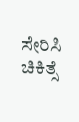ಸೇರಿಸಿ ಚಿಕಿತ್ಸೆ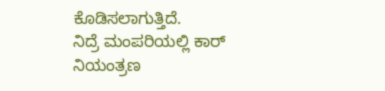ಕೊಡಿಸಲಾಗುತ್ತಿದೆ.
ನಿದ್ರೆ ಮಂಪರಿಯಲ್ಲಿ ಕಾರ್ ನಿಯಂತ್ರಣ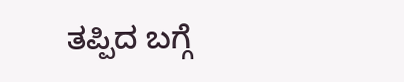ತಪ್ಪಿದ ಬಗ್ಗೆ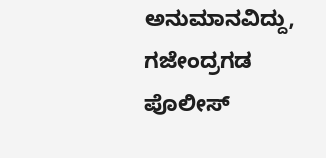ಅನುಮಾನವಿದ್ದು, ಗಜೇಂದ್ರಗಡ ಪೊಲೀಸ್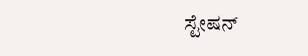ಸ್ಟೇಷನ್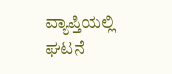ವ್ಯಾಪ್ತಿಯಲ್ಲಿ ಘಟನೆ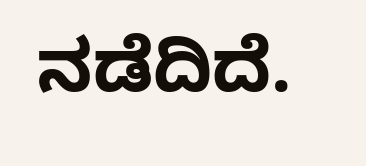ನಡೆದಿದೆ.